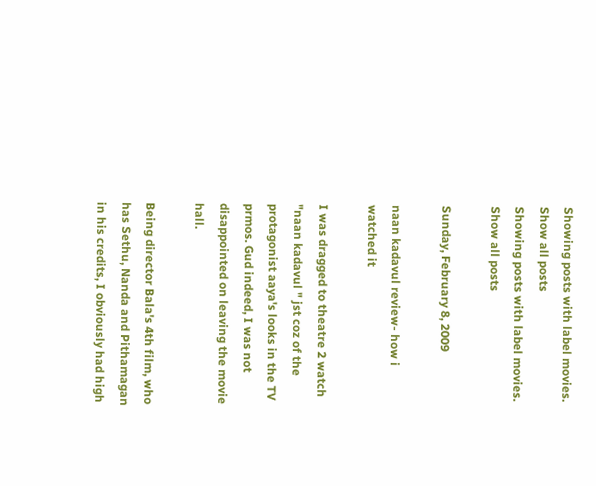Showing posts with label movies. Show all posts
Showing posts with label movies. Show all posts

Sunday, February 8, 2009

naan kadavul review- how i watched it

I was dragged to theatre 2 watch "naan kadavul " jst coz of the protagonist aaya's looks in the TV prmos. Gud indeed, I was not disappointed on leaving the movie hall.

Being director Bala's 4th film, who has Sethu, Nanda and Pithamagan in his credits, I obviously had high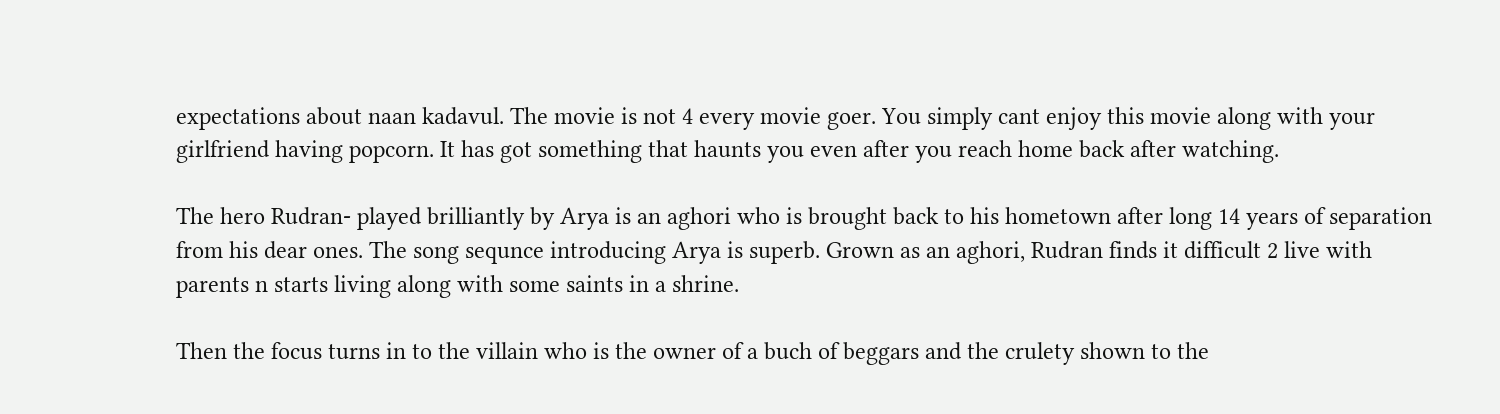expectations about naan kadavul. The movie is not 4 every movie goer. You simply cant enjoy this movie along with your girlfriend having popcorn. It has got something that haunts you even after you reach home back after watching.

The hero Rudran- played brilliantly by Arya is an aghori who is brought back to his hometown after long 14 years of separation from his dear ones. The song sequnce introducing Arya is superb. Grown as an aghori, Rudran finds it difficult 2 live with parents n starts living along with some saints in a shrine.

Then the focus turns in to the villain who is the owner of a buch of beggars and the crulety shown to the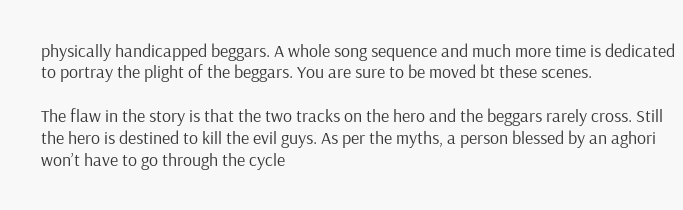physically handicapped beggars. A whole song sequence and much more time is dedicated to portray the plight of the beggars. You are sure to be moved bt these scenes.

The flaw in the story is that the two tracks on the hero and the beggars rarely cross. Still the hero is destined to kill the evil guys. As per the myths, a person blessed by an aghori won’t have to go through the cycle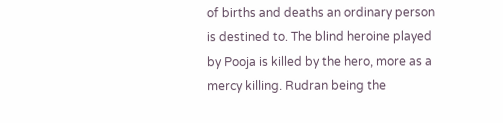of births and deaths an ordinary person is destined to. The blind heroine played by Pooja is killed by the hero, more as a mercy killing. Rudran being the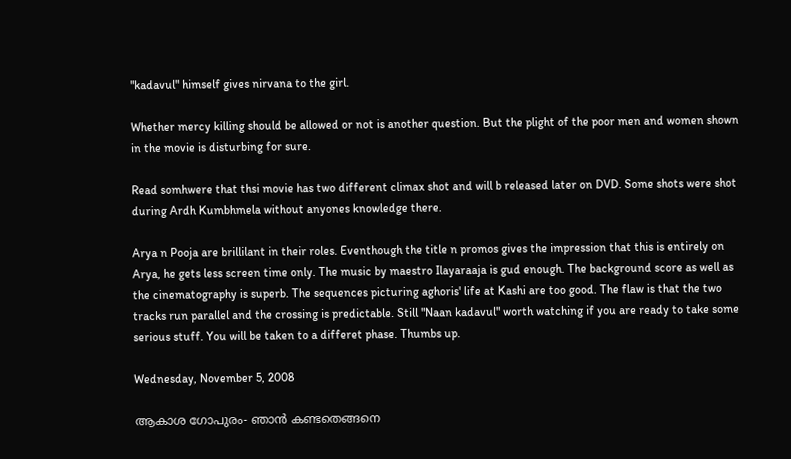"kadavul" himself gives nirvana to the girl.

Whether mercy killing should be allowed or not is another question. But the plight of the poor men and women shown in the movie is disturbing for sure.

Read somhwere that thsi movie has two different climax shot and will b released later on DVD. Some shots were shot during Ardh Kumbhmela without anyones knowledge there.

Arya n Pooja are brillilant in their roles. Eventhough the title n promos gives the impression that this is entirely on Arya, he gets less screen time only. The music by maestro Ilayaraaja is gud enough. The background score as well as the cinematography is superb. The sequences picturing aghoris' life at Kashi are too good. The flaw is that the two tracks run parallel and the crossing is predictable. Still "Naan kadavul" worth watching if you are ready to take some serious stuff. You will be taken to a differet phase. Thumbs up.

Wednesday, November 5, 2008

ആകാശ ഗോപുരം- ഞാന്‍ കണ്ടതെങ്ങനെ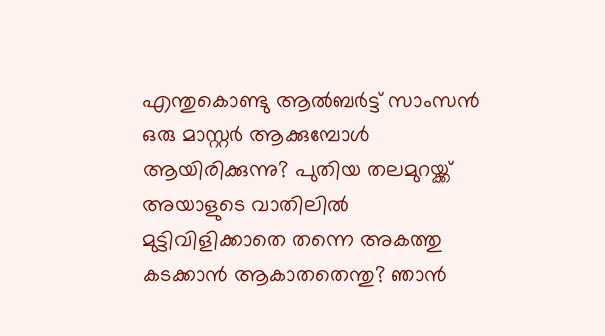എന്തുകൊണ്ടു ആല്‍ബര്‍ട്ട് സാംസന്‍ ഒരു മാസ്റ്റര്‍ ആക്കുമ്പോള്‍ ആയിരിക്കുന്നു? പുതിയ തലമുറയ്ക്ക് അയാളുടെ വാതിലില്‍ മുട്ടിവിളിക്കാതെ തന്നെ അകത്തു കടക്കാന്‍ ആകാതതെന്തു? ഞാന്‍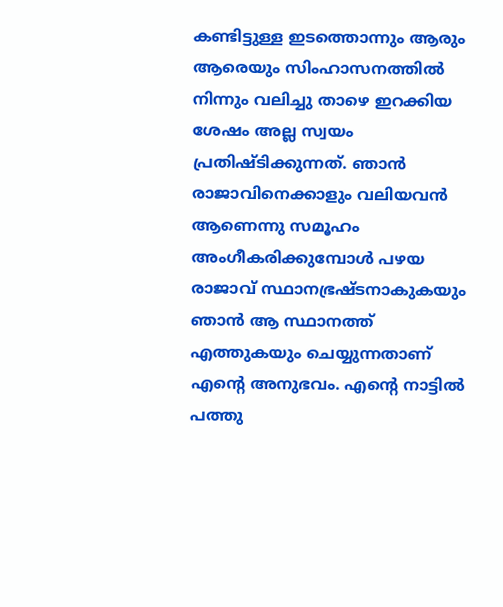കണ്ടിട്ടുള്ള ഇടത്തൊന്നും ആരും ആരെയും സിംഹാസനത്തില്‍ നിന്നും വലിച്ചു താഴെ ഇറക്കിയ ശേഷം അല്ല സ്വയം പ്രതിഷ്ടിക്കുന്നത്. ഞാന്‍ രാജാവിനെക്കാളും വലിയവന്‍ ആണെന്നു സമൂഹം അംഗീകരിക്കുമ്പോള്‍ പഴയ രാജാവ് സ്ഥാനഭ്രഷ്ടനാകുകയും ഞാന്‍ ആ സ്ഥാനത്ത് എത്തുകയും ചെയ്യുന്നതാണ്‌ എന്‍റെ അനുഭവം. എന്‍റെ നാട്ടില്‍ പത്തു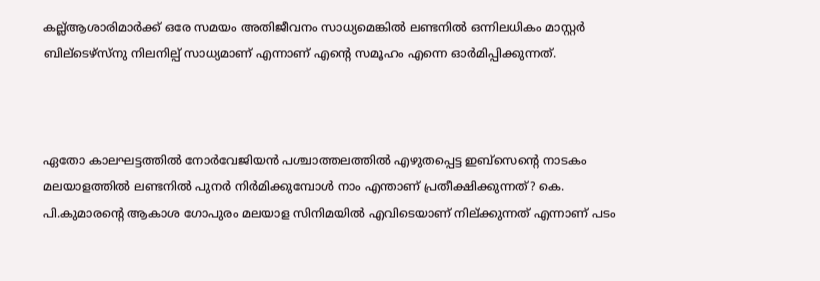കല്ല്‌ആശാരിമാര്‍ക്ക് ഒരേ സമയം അതിജീവനം സാധ്യമെങ്കില്‍ ലണ്ടനില്‍ ഒന്നിലധികം മാസ്റ്റര്‍ ബില്ടെഴ്സ്നു നിലനില്പ് സാധ്യമാണ് എന്നാണ് എന്‍റെ സമൂഹം എന്നെ ഓര്‍മിപ്പിക്കുന്നത്‌.



ഏതോ കാലഘട്ടത്തില്‍ നോര്‍വേജിയന്‍ പശ്ചാത്തലത്തില്‍ എഴുതപ്പെട്ട ഇബ്സെന്റെ നാടകം മലയാളത്തില്‍ ലണ്ടനില്‍ പുനര്‍ നിര്‍മിക്കുമ്പോള്‍ നാം എന്താണ് പ്രതീക്ഷിക്കുന്നത്? കെ. പി.കുമാരന്റെ ആകാശ ഗോപുരം മലയാള സിനിമയില്‍ എവിടെയാണ് നില്ക്കുന്നത് എന്നാണ് പടം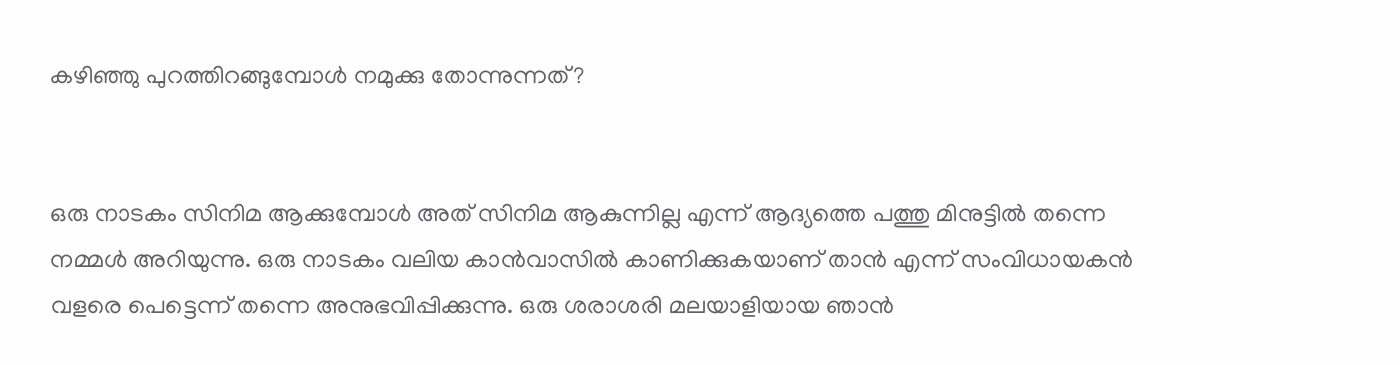കഴിഞ്ഞു പുറത്തിറങ്ങുമ്പോള്‍ നമുക്കു തോന്നുന്നത്?


ഒരു നാടകം സിനിമ ആക്കുമ്പോള്‍ അത് സിനിമ ആകുന്നില്ല എന്ന് ആദ്യത്തെ പത്തു മിനുട്ടില്‍ തന്നെ നമ്മള്‍ അറിയുന്നു. ഒരു നാടകം വലിയ കാന്‍വാസില്‍ കാണിക്കുകയാണ് താന്‍ എന്ന് സംവിധായകന്‍ വളരെ പെട്ടെന്ന് തന്നെ അനുഭവിപ്പിക്കുന്നു. ഒരു ശരാശരി മലയാളിയായ ഞാന്‍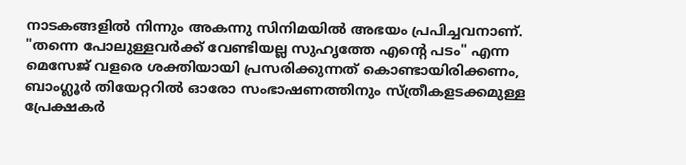നാടകങ്ങളില്‍ നിന്നും അകന്നു സിനിമയില്‍ അഭയം പ്രപിച്ചവനാണ്. "തന്നെ പോലുള്ളവര്‍ക്ക് വേണ്ടിയല്ല സുഹൃത്തേ എന്റെ പടം" എന്ന മെസേജ് വളരെ ശക്തിയായി പ്രസരിക്കുന്നത് കൊണ്ടായിരിക്കണം, ബാംഗ്ലൂര്‍ തിയേറ്ററില്‍ ഓരോ സംഭാഷണത്തിനും സ്ത്രീകളടക്കമുള്ള പ്രേക്ഷകര്‍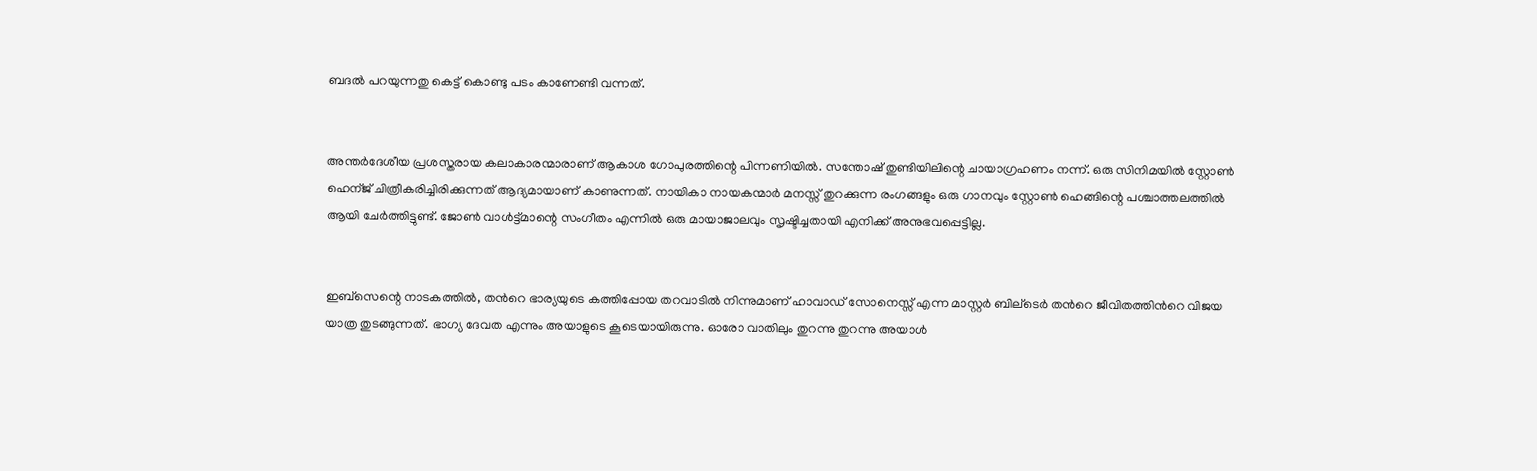ബദല്‍ പറയുന്നതു കെട്ട് കൊണ്ടു പടം കാണേണ്ടി വന്നത്.


അന്തര്‍ദേശീയ പ്രശസ്തരായ കലാകാരന്മാരാണ് ആകാശ ഗോപുരത്തിന്റെ പിന്നണിയില്‍. സന്തോഷ് തുണ്ടിയിലിന്റെ ചായാഗ്രഹണം നന്ന്. ഒരു സിനിമയില്‍ സ്റ്റോണ്‍ ഹെന്ജ് ചിത്രീകരിച്ചിരിക്കുന്നത് ആദ്യമായാണ് കാണുന്നത്. നായികാ നായകന്മാര്‍ മനസ്സ് തുറക്കുന്ന രംഗങ്ങളും ഒരു ഗാനവും സ്റ്റോണ്‍ ഹെങ്ങിന്റെ പശ്ചാത്തലത്തില്‍ ആയി ചേര്‍ത്തിട്ടുണ്ട്. ജോണ്‍ വാള്‍ട്ട്മാന്റെ സംഗീതം എന്നില്‍ ഒരു മായാജാലവും സൃഷ്ടിച്ചതായി എനിക്ക് അനുഭവപ്പെട്ടില്ല.


ഇബ്സെന്റെ നാടകത്തില്‍, തന്‍റെ ഭാര്യയുടെ കത്തിപ്പോയ തറവാടില്‍ നിന്നുമാണ് ഹാവാഡ്‌ സോനെസ്സ് എന്ന മാസ്റ്റര്‍ ബില്ടെര്‍ തന്‍റെ ജീവിതത്തിന്‍റെ വിജയ യാത്ര തുടങ്ങുന്നത്. ഭാഗ്യ ദേവത എന്നും അയാളുടെ കൂടെയായിരുന്നു. ഓരോ വാതിലും തുറന്നു തുറന്നു അയാള്‍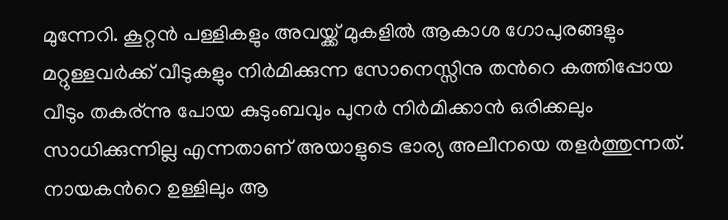മുന്നേറി. കൂറ്റന്‍ പള്ളികളും അവയ്ക്ക് മുകളില്‍ ആകാശ ഗോപുരങ്ങളും മറ്റുള്ളവര്‍ക്ക് വീടുകളും നിര്‍മിക്കുന്ന സോനെസ്സിനു തന്‍റെ കത്തിപ്പോയ വീടും തകര്ന്നു പോയ കുടുംബവും പുനര്‍ നിര്‍മിക്കാന്‍ ഒരിക്കലും സാധിക്കുന്നില്ല എന്നതാണ് അയാളുടെ ഭാര്യ അലീനയെ തളര്‍ത്തുന്നത്. നായകന്‍റെ ഉള്ളിലും ആ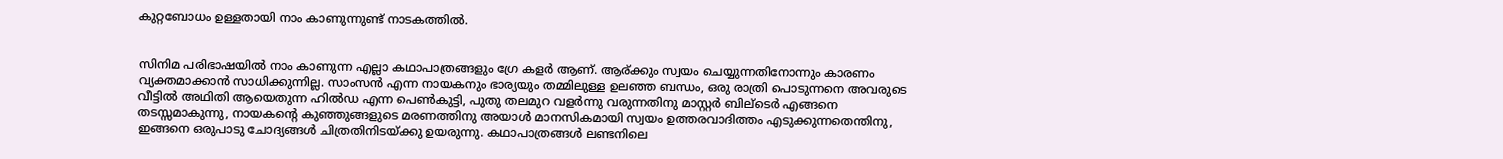കുറ്റബോധം ഉള്ളതായി നാം കാണുന്നുണ്ട് നാടകത്തില്‍.


സിനിമ പരിഭാഷയില്‍ നാം കാണുന്ന എല്ലാ കഥാപാത്രങ്ങളും ഗ്രേ കളര്‍ ആണ്. ആര്ക്കും സ്വയം ചെയ്യുന്നതിനോന്നും കാരണം വ്യക്തമാക്കാന്‍ സാധിക്കുന്നില്ല. സാംസന്‍ എന്ന നായകനും ഭാര്യയും തമ്മിലുള്ള ഉലഞ്ഞ ബന്ധം, ഒരു രാത്രി പൊടുന്നനെ അവരുടെ വീട്ടില്‍ അഥിതി ആയെതുന്ന ഹില്‍ഡ എന്ന പെണ്‍കുട്ടി, പുതു തലമുറ വളര്‍ന്നു വരുന്നതിനു മാസ്റ്റര്‍ ബില്ടെര്‍ എങ്ങനെ തടസ്സമാകുന്നു, നായകന്‍റെ കുഞ്ഞുങ്ങളുടെ മരണത്തിനു അയാള്‍ മാനസികമായി സ്വയം ഉത്തരവാദിത്തം എടുക്കുന്നതെന്തിനു, ഇങ്ങനെ ഒരുപാടു ചോദ്യങ്ങള്‍ ചിത്രതിനിടയ്ക്കു ഉയരുന്നു. കഥാപാത്രങ്ങള്‍ ലണ്ടനിലെ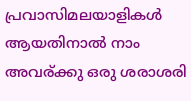പ്രവാസിമലയാളികള്‍ ആയതിനാല്‍ നാം അവര്ക്കു ഒരു ശരാശരി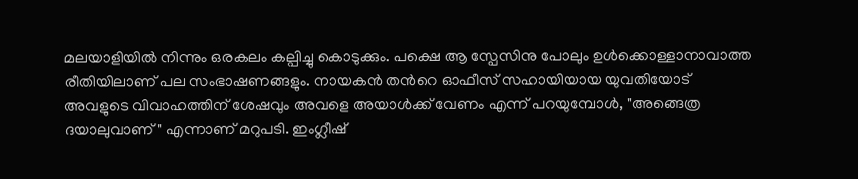മലയാളിയില്‍ നിന്നും ഒരകലം കല്പിച്ചു കൊടുക്കും. പക്ഷെ ആ സ്പേസിനു പോലും ഉള്‍ക്കൊള്ളാനാവാത്ത രീതിയിലാണ് പല സംഭാഷണങ്ങളും. നായകന്‍ തന്‍റെ ഓഫീസ് സഹായിയായ യുവതിയോട് അവളുടെ വിവാഹത്തിന് ശേഷവും അവളെ അയാള്‍ക്ക്‌ വേണം എന്ന് പറയുമ്പോള്‍, "അങ്ങെത്ര ദയാലുവാണ്" എന്നാണ് മറുപടി. ഇംഗ്ലീഷ്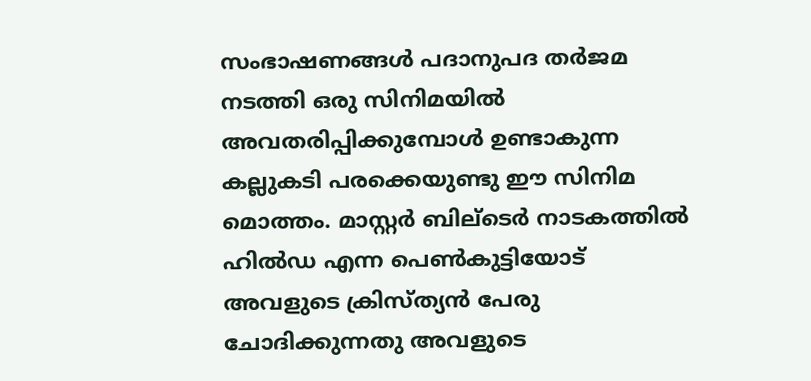സംഭാഷണങ്ങള്‍ പദാനുപദ തര്‍ജമ നടത്തി ഒരു സിനിമയില്‍ അവതരിപ്പിക്കുമ്പോള്‍ ഉണ്ടാകുന്ന കല്ലുകടി പരക്കെയുണ്ടു ഈ സിനിമ മൊത്തം. മാസ്റ്റര്‍ ബില്ടെര്‍ നാടകത്തില്‍ ഹില്‍ഡ എന്ന പെണ്‍കുട്ടിയോട് അവളുടെ ക്രിസ്ത്യന്‍ പേരു ചോദിക്കുന്നതു അവളുടെ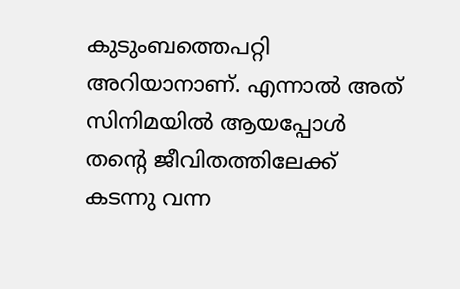കുടുംബത്തെപറ്റി അറിയാനാണ്. എന്നാല്‍ അത് സിനിമയില്‍ ആയപ്പോള്‍ തന്‍റെ ജീവിതത്തിലേക്ക് കടന്നു വന്ന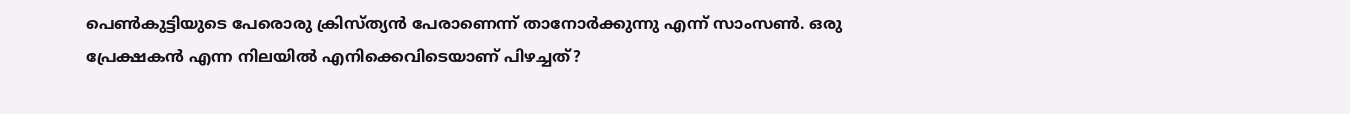പെണ്‍കുട്ടിയുടെ പേരൊരു ക്രിസ്ത്യന്‍ പേരാണെന്ന് താനോര്‍ക്കുന്നു എന്ന് സാംസണ്‍. ഒരു പ്രേക്ഷകന്‍ എന്ന നിലയില്‍ എനിക്കെവിടെയാണ് പിഴച്ചത്?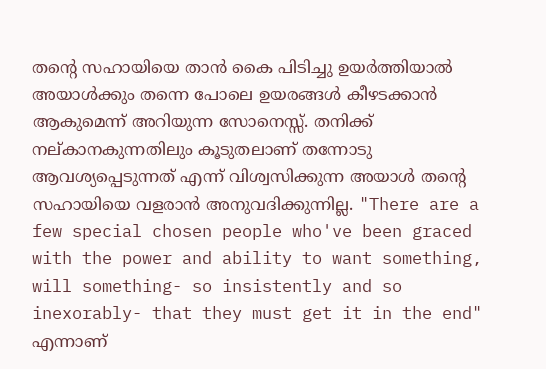തന്‍റെ സഹായിയെ താന്‍ കൈ പിടിച്ചു ഉയര്‍ത്തിയാല്‍ അയാള്‍ക്കും തന്നെ പോലെ ഉയരങ്ങള്‍ കീഴടക്കാന്‍ ആകുമെന്ന് അറിയുന്ന സോനെസ്സ്. തനിക്ക് നല്കാനകുന്നതിലും കൂടുതലാണ് തന്നോടു ആവശ്യപ്പെടുന്നത് എന്ന് വിശ്വസിക്കുന്ന അയാള്‍ തന്‍റെ സഹായിയെ വളരാന്‍ അനുവദിക്കുന്നില്ല. "There are a few special chosen people who've been graced with the power and ability to want something, will something- so insistently and so inexorably- that they must get it in the end" എന്നാണ്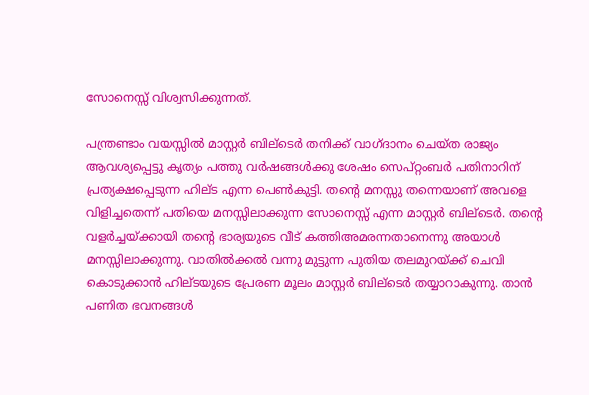സോനെസ്സ് വിശ്വസിക്കുന്നത്.

പന്ത്രണ്ടാം വയസ്സില്‍ മാസ്റ്റര്‍ ബില്ടെര്‍ തനിക്ക് വാഗ്ദാനം ചെയ്ത രാജ്യം ആവശ്യപ്പെട്ടു കൃത്യം പത്തു വര്‍ഷങ്ങള്‍ക്കു ശേഷം സെപ്റ്റംബര്‍ പതിനാറിന് പ്രത്യക്ഷപ്പെടുന്ന ഹില്ട എന്ന പെണ്‍കുട്ടി. തന്‍റെ മനസ്സു തന്നെയാണ് അവളെ വിളിച്ചതെന്ന് പതിയെ മനസ്സിലാക്കുന്ന സോനെസ്സ് എന്ന മാസ്റ്റര്‍ ബില്ടെര്‍. തന്‍റെ വളര്‍ച്ചയ്ക്കായി തന്‍റെ ഭാര്യയുടെ വീട് കത്തിഅമരന്നതാനെന്നു അയാള്‍ മനസ്സിലാക്കുന്നു. വാതില്‍ക്കല്‍ വന്നു മുട്ടുന്ന പുതിയ തലമുറയ്ക്ക് ചെവി കൊടുക്കാന്‍ ഹില്ടയുടെ പ്രേരണ മൂലം മാസ്റ്റര്‍ ബില്ടെര്‍ തയ്യാറാകുന്നു. താന്‍ പണിത ഭവനങ്ങള്‍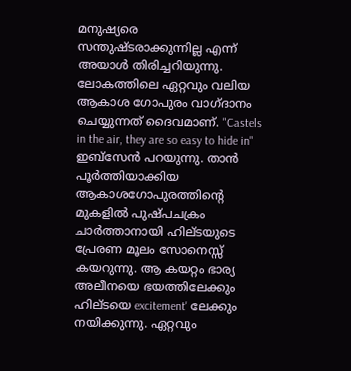മനുഷ്യരെ സന്തുഷ്ടരാക്കുന്നില്ല എന്ന് അയാള്‍ തിരിച്ചറിയുന്നു. ലോകത്തിലെ ഏറ്റവും വലിയ ആകാശ ഗോപുരം വാഗ്ദാനം ചെയ്യുന്നത് ദൈവമാണ്. "Castels in the air, they are so easy to hide in" ഇബ്സേന്‍ പറയുന്നു. താന്‍ പൂര്‍ത്തിയാക്കിയ ആകാശഗോപുരത്തിന്‍റെ മുകളില്‍ പുഷ്പചക്രം ചാര്‍ത്താനായി ഹില്ടയുടെ പ്രേരണ മൂലം സോനെസ്സ് കയറുന്നു. ആ കയറ്റം ഭാര്യ അലീനയെ ഭയത്തിലേക്കും ഹില്ടയെ excitement' ലേക്കും നയിക്കുന്നു. ഏറ്റവും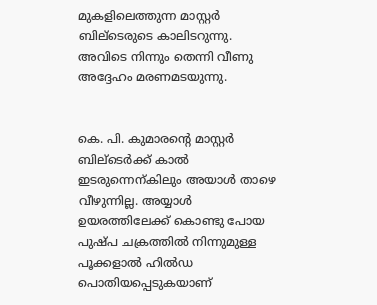മുകളിലെത്തുന്ന മാസ്റ്റര്‍ ബില്ടെരുടെ കാലിടറുന്നു. അവിടെ നിന്നും തെന്നി വീണു അദ്ദേഹം മരണമടയുന്നു.


കെ. പി. കുമാരന്‍റെ മാസ്റ്റര്‍ ബില്ടെര്‍ക്ക് കാല്‍ ഇടരുന്നെന്കിലും അയാള്‍ താഴെ വീഴുന്നില്ല. അയ്യാള്‍ ഉയരത്തിലേക്ക് കൊണ്ടു പോയ പുഷ്പ ചക്രത്തില്‍ നിന്നുമുള്ള പൂക്കളാല്‍ ഹില്‍ഡ പൊതിയപ്പെടുകയാണ്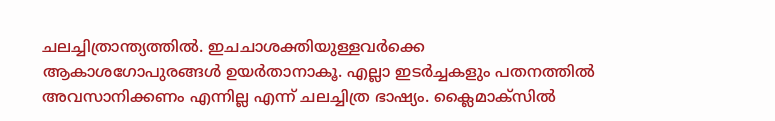ചലച്ചിത്രാന്ത്യത്തില്‍. ഇചചാശക്തിയുള്ളവര്‍ക്കെ ആകാശഗോപുരങ്ങള്‍ ഉയര്‍താനാകൂ. എല്ലാ ഇടര്‍ച്ചകളും പതനത്തില്‍ അവസാനിക്കണം എന്നില്ല എന്ന് ചലച്ചിത്ര ഭാഷ്യം. ക്ലൈമാക്സില്‍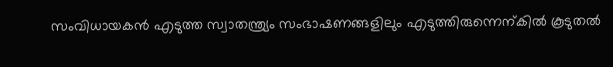സംവിധായകന്‍ എടുത്ത സ്വാതന്ത്ര്യം സംഭാഷണങ്ങളിലും എടുത്തിരുന്നെന്കില്‍ കൂടുതല്‍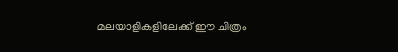മലയാളികളിലേക്ക് ഈ ചിത്രം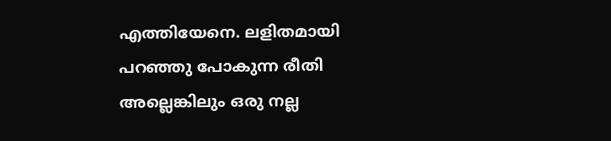എത്തിയേനെ. ലളിതമായി പറഞ്ഞു പോകുന്ന രീതി അല്ലെങ്കിലും ഒരു നല്ല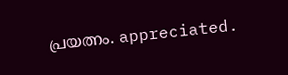പ്രയത്നം. appreciated.